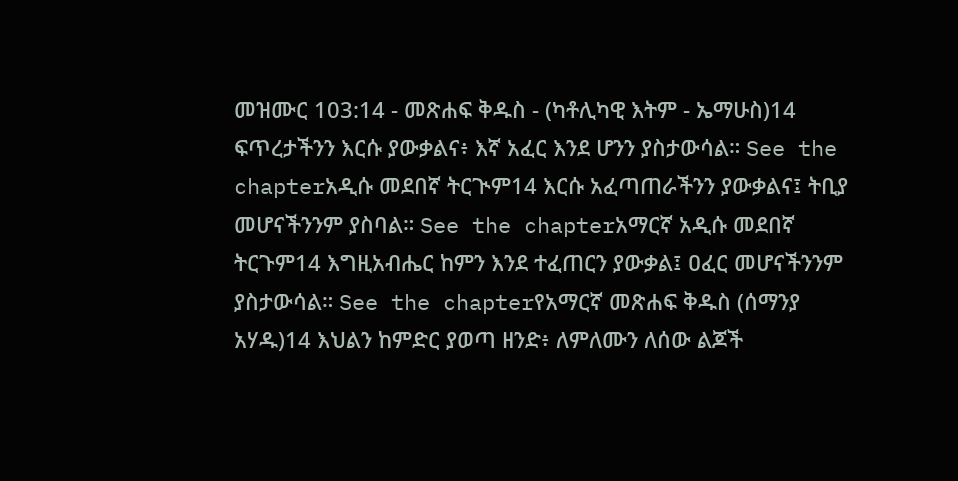መዝሙር 103:14 - መጽሐፍ ቅዱስ - (ካቶሊካዊ እትም - ኤማሁስ)14 ፍጥረታችንን እርሱ ያውቃልና፥ እኛ አፈር እንደ ሆንን ያስታውሳል። See the chapterአዲሱ መደበኛ ትርጒም14 እርሱ አፈጣጠራችንን ያውቃልና፤ ትቢያ መሆናችንንም ያስባል። See the chapterአማርኛ አዲሱ መደበኛ ትርጉም14 እግዚአብሔር ከምን እንደ ተፈጠርን ያውቃል፤ ዐፈር መሆናችንንም ያስታውሳል። See the chapterየአማርኛ መጽሐፍ ቅዱስ (ሰማንያ አሃዱ)14 እህልን ከምድር ያወጣ ዘንድ፥ ለምለሙን ለሰው ልጆች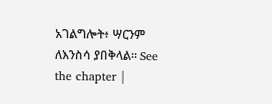አገልግሎት፥ ሣርንም ለእንስሳ ያበቅላል። See the chapter |